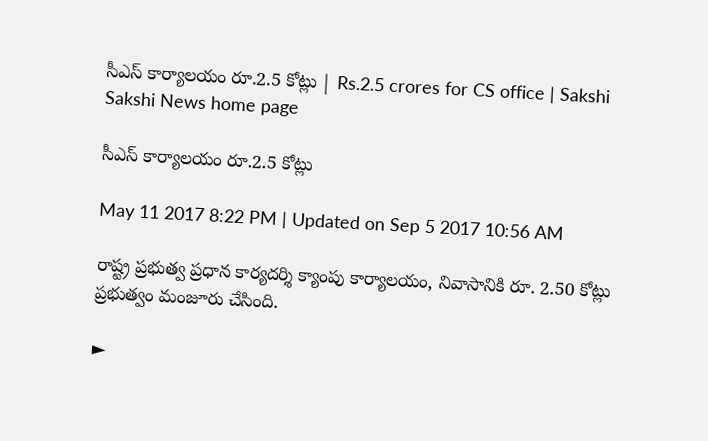సీఎస్‌ కార్యాలయం రూ.2.5 కోట్లు | Rs.2.5 crores for CS office | Sakshi
Sakshi News home page

సీఎస్‌ కార్యాలయం రూ.2.5 కోట్లు

May 11 2017 8:22 PM | Updated on Sep 5 2017 10:56 AM

రాష్ట్ర ప్రభుత్వ ప్రధాన కార్యదర్శి క్యాంపు కార్యాలయం, నివాసానికి రూ. 2.50 కోట్లు ప్రభుత్వం మంజూరు చేసింది.

►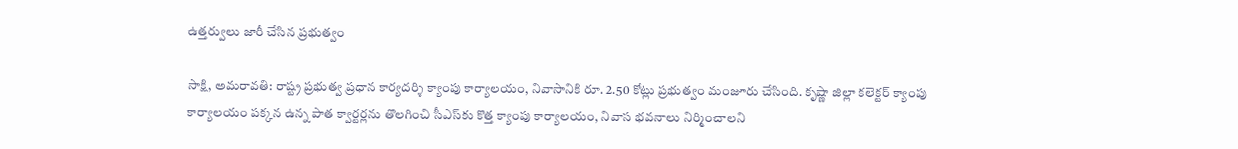ఉత్తర్వులు జారీ చేసిన ప్రభుత్వం

సాక్షి, అమరావతి: రాష్ట్ర ప్రభుత్వ ప్రధాన కార్యదర్శి క్యాంపు కార్యాలయం, నివాసానికి రూ. 2.50 కోట్లు ప్రభుత్వం మంజూరు చేసింది. కృష్ణా జిల్లా కలెక్టర్‌ క్యాంపు కార్యాలయం పక్కన ఉన్న పాత క్వార్టర్లను తొలగించి సీఎస్‌కు కొత్త క్యాంపు కార్యాలయం, నివాస భవనాలు నిర్మించాలని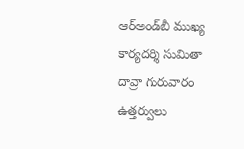ఆర్‌అండ్‌బీ ముఖ్య కార్యదర్శి సుమితా దావ్రా గురువారం ఉత్తర్వులు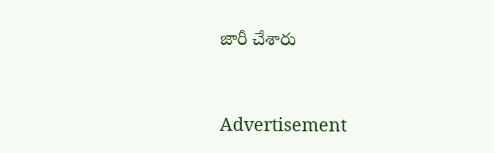జారీ చేశారు


Advertisement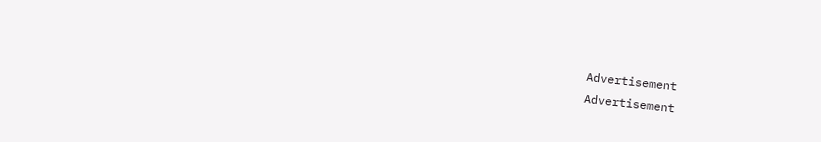Advertisement
Advertisement